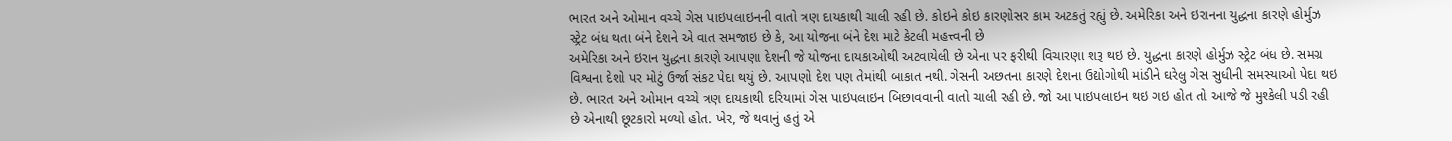ભારત અને ઓમાન વચ્ચે ગેસ પાઇપલાઇનની વાતો ત્રણ દાયકાથી ચાલી રહી છે. કોઇને કોઇ કારણોસર કામ અટકતું રહ્યું છે. અમેરિકા અને ઇરાનના યુદ્ધના કારણે હોર્મુઝ સ્ટ્રેટ બંધ થતા બંને દેશને એ વાત સમજાઇ છે કે, આ યોજના બંને દેશ માટે કેટલી મહત્ત્વની છે
અમેરિકા અને ઇરાન યુદ્ધના કારણે આપણા દેશની જે યોજના દાયકાઓથી અટવાયેલી છે એના પર ફરીથી વિચારણા શરૂ થઇ છે. યુદ્ધના કારણે હોર્મુઝ સ્ટ્રેટ બંધ છે. સમગ્ર વિશ્વના દેશો પર મોટું ઉર્જા સંકટ પેદા થયું છે. આપણો દેશ પણ તેમાંથી બાકાત નથી. ગેસની અછતના કારણે દેશના ઉદ્યોગોથી માંડીને ઘરેલુ ગેસ સુધીની સમસ્યાઓ પેદા થઇ છે. ભારત અને ઓમાન વચ્ચે ત્રણ દાયકાથી દરિયામાં ગેસ પાઇપલાઇન બિછાવવાની વાતો ચાલી રહી છે. જો આ પાઇપલાઇન થઇ ગઇ હોત તો આજે જે મુશ્કેલી પડી રહી છે એનાથી છૂટકારો મળ્યો હોત. ખેર, જે થવાનું હતું એ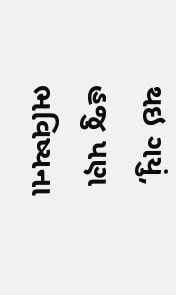થઇ ગયું, હજુ પણ ભવિષ્યના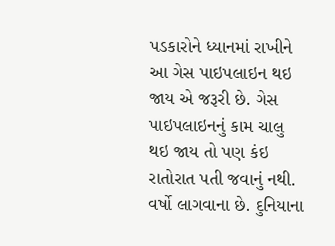પડકારોને ધ્યાનમાં રાખીને આ ગેસ પાઇપલાઇન થઇ જાય એ જરૂરી છે. ગેસ પાઇપલાઇનનું કામ ચાલુ થઇ જાય તો પણ કંઇ રાતોરાત પતી જવાનું નથી. વર્ષો લાગવાના છે. દુનિયાના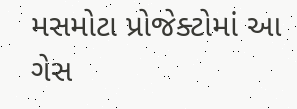મસમોટા પ્રોજેક્ટોમાં આ ગેસ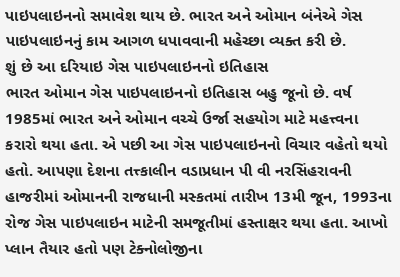પાઇપલાઇનનો સમાવેશ થાય છે. ભારત અને ઓમાન બંનેએ ગેસ પાઇપલાઇનનું કામ આગળ ધપાવવાની મહેચ્છા વ્યક્ત કરી છે.
શું છે આ દરિયાઇ ગેસ પાઇપલાઇનનો ઇતિહાસ
ભારત ઓમાન ગેસ પાઇપલાઇનનો ઇતિહાસ બહુ જૂનો છે. વર્ષ 1985માં ભારત અને ઓમાન વચ્ચે ઉર્જા સહયોગ માટે મહત્ત્વના કરારો થયા હતા. એ પછી આ ગેસ પાઇપલાઇનનો વિચાર વહેતો થયો હતો. આપણા દેશના તત્ત્કાલીન વડાપ્રધાન પી વી નરસિંહરાવની હાજરીમાં ઓમાનની રાજધાની મસ્કતમાં તારીખ 13મી જૂન, 1993ના રોજ ગેસ પાઇપલાઇન માટેની સમજૂતીમાં હસ્તાક્ષર થયા હતા. આખો પ્લાન તૈયાર હતો પણ ટેક્નોલોજીના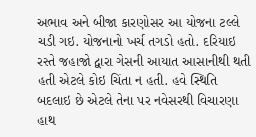અભાવ અને બીજા કારણોસર આ યોજના ટલ્લે ચડી ગઇ. યોજનાનો ખર્ચ તગડો હતો. દરિયાઇ રસ્તે જહાજો દ્વારા ગેસની આયાત આસાનીથી થતી હતી એટલે કોઇ ચિંતા ન હતી. હવે સ્થિતિ બદલાઇ છે એટલે તેના પર નવેસરથી વિચારણા હાથ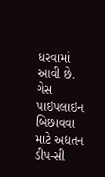ધરવામાં આવી છે. ગેસ પાઇપલાઇન બિછાવવા માટે અદ્યતન ડીપ-સી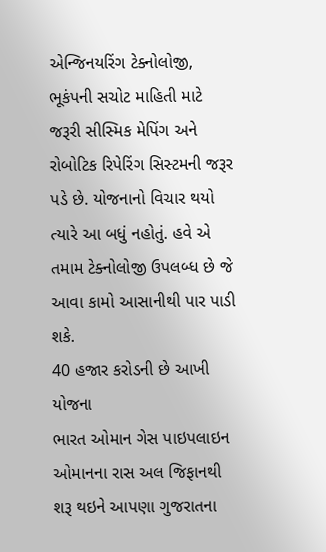એન્જિનયરિંગ ટેક્નોલોજી, ભૂકંપની સચોટ માહિતી માટે જરૂરી સીસ્મિક મેપિંગ અને રોબોટિક રિપેરિંગ સિસ્ટમની જરૂર પડે છે. યોજનાનો વિચાર થયો ત્યારે આ બધું નહોતું. હવે એ તમામ ટેક્નોલોજી ઉપલબ્ધ છે જે આવા કામો આસાનીથી પાર પાડી શકે.
40 હજાર કરોડની છે આખી યોજના
ભારત ઓમાન ગેસ પાઇપલાઇન ઓમાનના રાસ અલ જિફાનથી શરૂ થઇને આપણા ગુજરાતના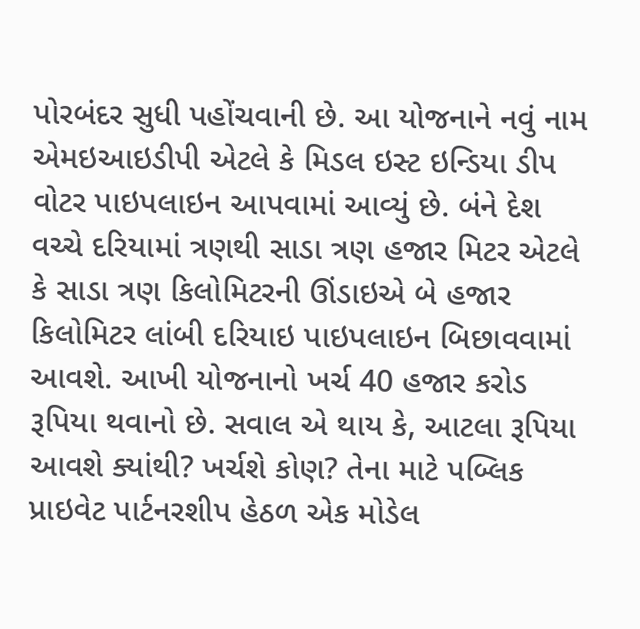પોરબંદર સુધી પહોંચવાની છે. આ યોજનાને નવું નામ એમઇઆઇડીપી એટલે કે મિડલ ઇસ્ટ ઇન્ડિયા ડીપ વોટર પાઇપલાઇન આપવામાં આવ્યું છે. બંને દેશ વચ્ચે દરિયામાં ત્રણથી સાડા ત્રણ હજાર મિટર એટલે કે સાડા ત્રણ કિલોમિટરની ઊંડાઇએ બે હજાર કિલોમિટર લાંબી દરિયાઇ પાઇપલાઇન બિછાવવામાં આવશે. આખી યોજનાનો ખર્ચ 40 હજાર કરોડ રૂપિયા થવાનો છે. સવાલ એ થાય કે, આટલા રૂપિયા આવશે ક્યાંથી? ખર્ચશે કોણ? તેના માટે પબ્લિક પ્રાઇવેટ પાર્ટનરશીપ હેઠળ એક મોડેલ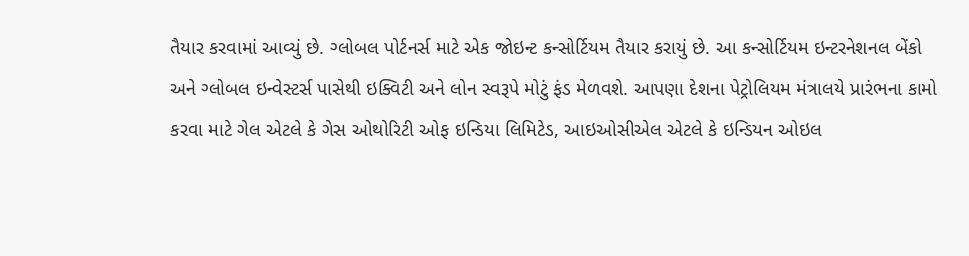તૈયાર કરવામાં આવ્યું છે. ગ્લોબલ પોર્ટનર્સ માટે એક જોઇન્ટ કન્સોર્ટિયમ તૈયાર કરાયું છે. આ કન્સોર્ટિયમ ઇન્ટરનેશનલ બેંકો અને ગ્લોબલ ઇન્વેસ્ટર્સ પાસેથી ઇક્વિટી અને લોન સ્વરૂપે મોટું ફંડ મેળવશે. આપણા દેશના પેટ્રોલિયમ મંત્રાલયે પ્રારંભના કામો કરવા માટે ગેલ એટલે કે ગેસ ઓથોરિટી ઓફ ઇન્ડિયા લિમિટેડ, આઇઓસીએલ એટલે કે ઇન્ડિયન ઓઇલ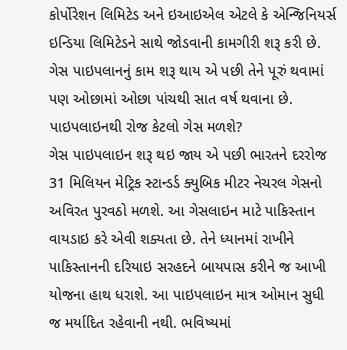કોર્પોરેશન લિમિટેડ અને ઇઆઇએલ એટલે કે એન્જિનિયર્સ ઇન્ડિયા લિમિટેડને સાથે જોડવાની કામગીરી શરૂ કરી છે. ગેસ પાઇપલાનનું કામ શરૂ થાય એ પછી તેને પૂરું થવામાં પણ ઓછામાં ઓછા પાંચથી સાત વર્ષ થવાના છે.
પાઇપલાઇનથી રોજ કેટલો ગેસ મળશે?
ગેસ પાઇપલાઇન શરૂ થઇ જાય એ પછી ભારતને દરરોજ 31 મિલિયન મેટ્રિક સ્ટાન્ડર્ડ ક્યુબિક મીટર નેચરલ ગેસનો અવિરત પુરવઠો મળશે. આ ગેસલાઇન માટે પાકિસ્તાન વાયડાઇ કરે એવી શક્યતા છે. તેને ધ્યાનમાં રાખીને પાકિસ્તાનની દરિયાઇ સરહદને બાયપાસ કરીને જ આખી યોજના હાથ ધરાશે. આ પાઇપલાઇન માત્ર ઓમાન સુધી જ મર્યાદિત રહેવાની નથી. ભવિષ્યમાં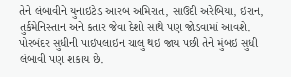તેને લંબાવીને યુનાઇટેડ આરબ અમિરાત, સાઉદી અરેબિયા, ઇરાન, તુર્કમેનિસ્તાન અને કતાર જેવા દેશો સાથે પણ જોડવામાં આવશે. પોરબંદર સુધીની પાઇપલાઇન ચાલુ થઇ જાય પછી તેને મુંબઇ સુધી લંબાવી પણ શકાય છે.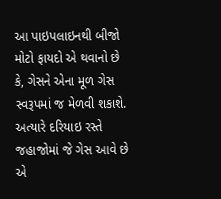આ પાઇપલાઇનથી બીજો મોટો ફાયદો એ થવાનો છે કે, ગેસને એના મૂળ ગેસ સ્વરૂપમાં જ મેળવી શકાશે. અત્યારે દરિયાઇ રસ્તે જહાજોમાં જે ગેસ આવે છે એ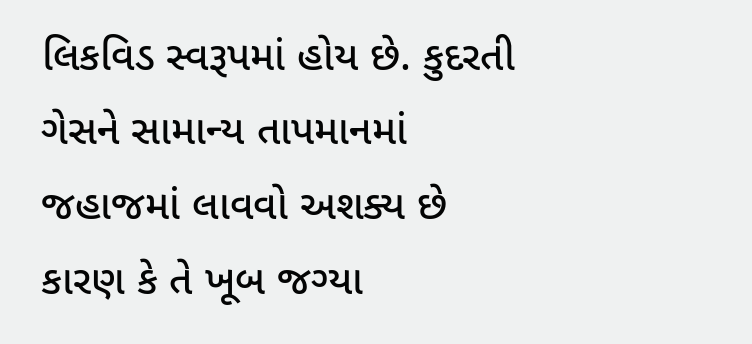લિકવિડ સ્વરૂપમાં હોય છે. કુદરતી ગેસને સામાન્ય તાપમાનમાં જહાજમાં લાવવો અશક્ય છે કારણ કે તે ખૂબ જગ્યા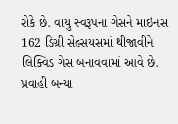રોકે છે. વાયુ સ્વરૂપના ગેસને માઇનસ 162 ડિગ્રી સેલ્સયસમાં થીજાવીને લિક્વિડ ગેસ બનાવવામાં આવે છે. પ્રવાહી બન્યા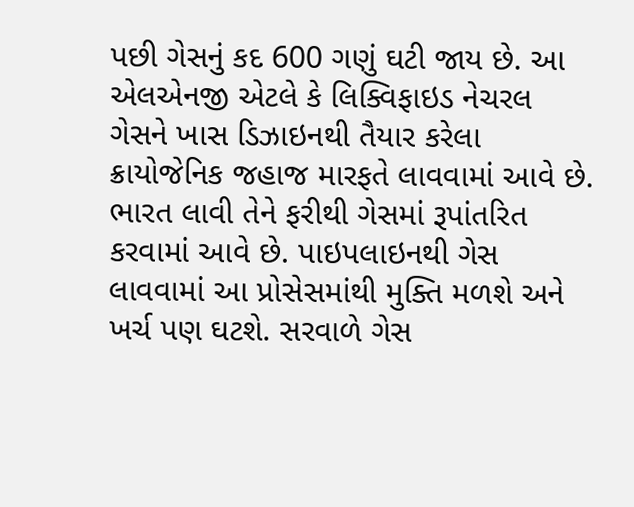પછી ગેસનું કદ 600 ગણું ઘટી જાય છે. આ એલએનજી એટલે કે લિક્વિફાઇડ નેચરલ ગેસને ખાસ ડિઝાઇનથી તૈયાર કરેલા ક્રાયોજેનિક જહાજ મારફતે લાવવામાં આવે છે. ભારત લાવી તેને ફરીથી ગેસમાં રૂપાંતરિત કરવામાં આવે છે. પાઇપલાઇનથી ગેસ લાવવામાં આ પ્રોસેસમાંથી મુક્તિ મળશે અને ખર્ચ પણ ઘટશે. સરવાળે ગેસ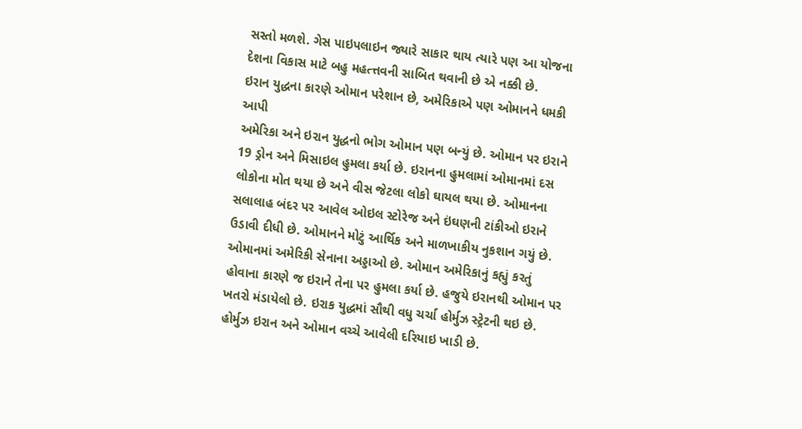સસ્તો મળશે. ગેસ પાઇપલાઇન જ્યારે સાકાર થાય ત્યારે પણ આ યોજના દેશના વિકાસ માટે બહુ મહત્ત્તવની સાબિત થવાની છે એ નક્કી છે.
ઇરાન યુદ્ધના કારણે ઓમાન પરેશાન છે, અમેરિકાએ પણ ઓમાનને ધમકી આપી
અમેરિકા અને ઇરાન યુદ્ધનો ભોગ ઓમાન પણ બન્યું છે. ઓમાન પર ઇરાને 19 ડ્રોન અને મિસાઇલ હુમલા કર્યા છે. ઇરાનના હુમલામાં ઓમાનમાં દસ લોકોના મોત થયા છે અને વીસ જેટલા લોકો ઘાયલ થયા છે. ઓમાનના સલાલાહ બંદર પર આવેલ ઓઇલ સ્ટોરેજ અને ઇંઘણની ટાંકીઓ ઇરાને ઉડાવી દીધી છે. ઓમાનને મોટું આર્થિક અને માળખાકીય નુકશાન ગયું છે. ઓમાનમાં અમેરિકી સેનાના અડ્ડાઓ છે. ઓમાન અમેરિકાનું કહ્યું કરતું હોવાના કારણે જ ઇરાને તેના પર હુમલા કર્યા છે. હજુયે ઇરાનથી ઓમાન પર ખતરો મંડાયેલો છે. ઇરાક યુદ્ધમાં સૌથી વધુ ચર્ચા હોર્મુઝ સ્ટ્રેટની થઇ છે. હોર્મુઝ ઇરાન અને ઓમાન વચ્ચે આવેલી દરિયાઇ ખાડી છે.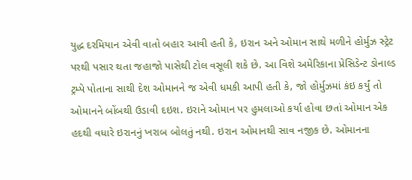યુદ્ધ દરમિયાન એવી વાતો બહાર આવી હતી કે, ઇરાન અને ઓમાન સાથે મળીને હોર્મુઝ સ્ટ્રેટ પરથી પસાર થતા જહાજો પાસેથી ટોલ વસૂલી શકે છે. આ વિશે અમેરિકાના પ્રેસિડેન્ટ ડોનાલ્ડ ટ્રમ્પે પોતાના સાથી દેશ ઓમાનને જ એવી ધમકી આપી હતી કે, જો હોર્મુઝમાં કંઇ કર્યું તો ઓમાનને બોંબથી ઉડાવી દઇશ. ઇરાને ઓમાન પર હુમલાઓ કર્યા હોવા છતાં ઓમાન એક હદથી વધારે ઇરાનનું ખરાબ બોલતું નથી. ઇરાન ઓમાનથી સાવ નજીક છે. ઓમાનના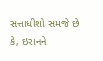સત્તાધીશો સમજે છે કે, ઇરાનને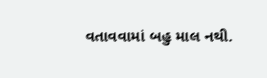વતાવવામાં બહુ માલ નથી.